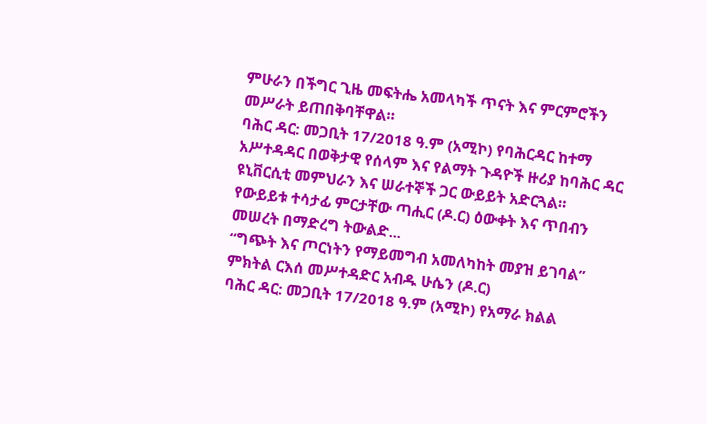ምሁራን በችግር ጊዜ መፍትሔ አመላካች ጥናት እና ምርምሮችን መሥራት ይጠበቅባቸዋል።
ባሕር ዳር: መጋቢት 17/2018 ዓ.ም (አሚኮ) የባሕርዳር ከተማ አሥተዳዳር በወቅታዊ የሰላም እና የልማት ጉዳዮች ዙሪያ ከባሕር ዳር ዩኒቨርሲቲ መምህራን እና ሠራተኞች ጋር ውይይት አድርጓል።
የውይይቱ ተሳታፊ ምርታቸው ጣሒር (ዶ.ር) ዕውቀት እና ጥበብን መሠረት በማድረግ ትውልድ...
“ግጭት እና ጦርነትን የማይመግብ አመለካከት መያዝ ይገባል” ምክትል ርእሰ መሥተዳድር አብዱ ሁሴን (ዶ.ር)
ባሕር ዳር: መጋቢት 17/2018 ዓ.ም (አሚኮ) የአማራ ክልል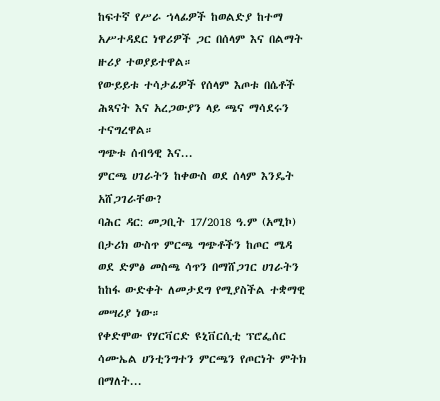ከፍተኛ የሥራ ኀላፊዎች ከወልድያ ከተማ አሥተዳደር ነዋሪዎች ጋር በሰላም እና በልማት ዙሪያ ተወያይተዋል።
የውይይቱ ተሳታፊዎች የሰላም እጦቱ በሴቶች ሕጻናት እና አረጋውያን ላይ ጫና ማሳደሩን ተናግረዋል።
ግጭቱ ሰብዓዊ እና...
ምርጫ ሀገራትን ከቀውስ ወደ ሰላም እንዴት አሸጋገራቸው?
ባሕር ዳር: መጋቢት 17/2018 ዓ.ም (አሚኮ) በታሪክ ውስጥ ምርጫ ግጭቶችን ከጦር ሜዳ ወደ ድምፅ መስጫ ሳጥን በማሸጋገር ሀገራትን ከከፋ ውድቀት ለመታደግ የሚያስችል ተቋማዊ መሣሪያ ነው።
የቀድሞው የሃርቫርድ ዩኒቨርሲቲ ፕሮፌሰር ሳሙኤል ሀንቲንግተን ምርጫን የጦርነት ምትክ በማለት...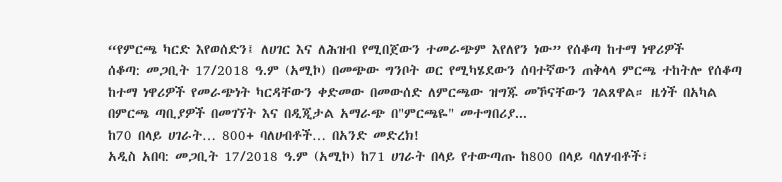“የምርጫ ካርድ እየወሰድን፤ ለሀገር እና ለሕዝብ የሚበጀውን ተመራጭም እየለየን ነው” የሰቆጣ ከተማ ነዋሪዎች
ሰቆጣ: መጋቢት 17/2018 ዓ.ም (አሚኮ) በመጭው ግንቦት ወር የሚካሄደውን ሰባተኛውን ጠቅላላ ምርጫ ተከትሎ የሰቆጣ ከተማ ነዋሪዎች የመራጭነት ካርዳቸውን ቀድመው በመውሰድ ለምርጫው ዝግጁ መኾናቸውን ገልጸዋል። ዜጎች በአካል በምርጫ ጣቢያዎች በመገኘት እና በዲጂታል አማራጭ በ"ምርጫዬ" መተግበሪያ...
ከ70 በላይ ሀገራት… 800+ ባለሀብቶች… በአንድ መድረክ!
አዲስ አበባ: መጋቢት 17/2018 ዓ.ም (አሚኮ) ከ71 ሀገራት በላይ የተውጣጡ ከ800 በላይ ባለሃብቶች፣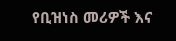የቢዝነስ መሪዎች እና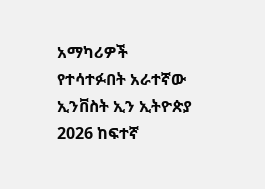አማካሪዎች የተሳተፉበት አራተኛው ኢንቨስት ኢን ኢትዮጵያ 2026 ከፍተኛ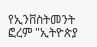የኢንቨስትመንት ፎረም "ኢትዮጵያ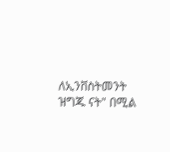ለኢንቨስትመንት ዝግጁ ናት" በሚል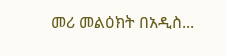መሪ መልዕክት በአዲስ...